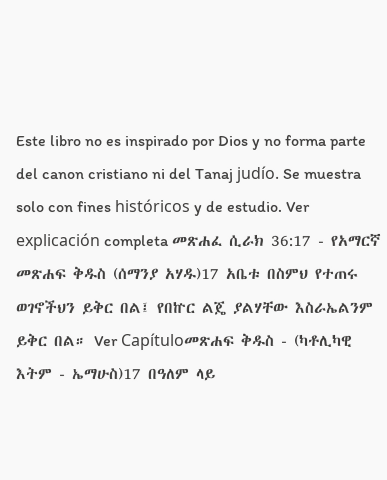Este libro no es inspirado por Dios y no forma parte del canon cristiano ni del Tanaj judío. Se muestra solo con fines históricos y de estudio. Ver explicación completa መጽሐፈ ሲራክ 36:17 - የአማርኛ መጽሐፍ ቅዱስ (ሰማንያ አሃዱ)17 አቤቱ በስምህ የተጠሩ ወገኖችህን ይቅር በል፤ የበኵር ልጄ ያልሃቸው እስራኤልንም ይቅር በል። Ver Capítuloመጽሐፍ ቅዱስ - (ካቶሊካዊ እትም - ኤማሁስ)17 በዓለም ላይ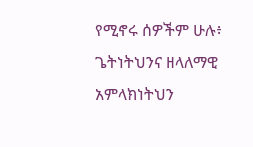የሚኖሩ ሰዎችም ሁሉ፥ ጌትነትህንና ዘላለማዊ አምላክነትህን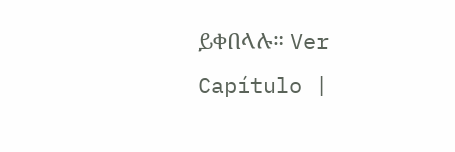ይቀበላሉ። Ver Capítulo |